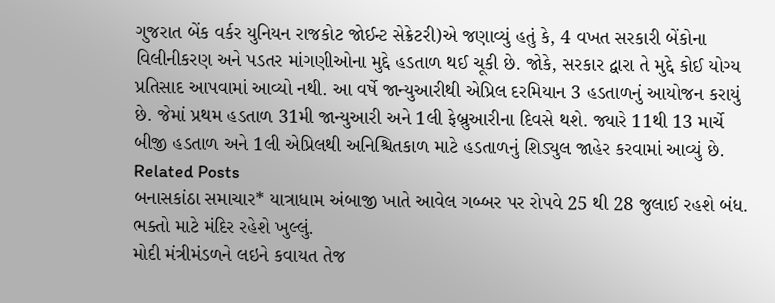ગુજરાત બેંક વર્કર યુનિયન રાજકોટ જોઈન્ટ સેક્રેટરી)એ જણાવ્યું હતું કે, 4 વખત સરકારી બેંકોના વિલીનીકરણ અને પડતર માંગણીઓના મુદ્દે હડતાળ થઈ ચૂકી છે. જોકે, સરકાર દ્વારા તે મુદ્દે કોઈ યોગ્ય પ્રતિસાદ આપવામાં આવ્યો નથી. આ વર્ષે જાન્યુઆરીથી એપ્રિલ દરમિયાન 3 હડતાળનું આયોજન કરાયું છે. જેમાં પ્રથમ હડતાળ 31મી જાન્યુઆરી અને 1લી ફેબ્રુઆરીના દિવસે થશે. જ્યારે 11થી 13 માર્ચે બીજી હડતાળ અને 1લી એપ્રિલથી અનિશ્ચિતકાળ માટે હડતાળનું શિડ્યુલ જાહેર કરવામાં આવ્યું છે.
Related Posts
બનાસકાંઠા સમાચાર* યાત્રાધામ અંબાજી ખાતે આવેલ ગબ્બર પર રોપવે 25 થી 28 જુલાઈ રહશે બંધ. ભક્તો માટે મંદિર રહેશે ખુલ્લું.
મોદી મંત્રીમંડળને લઇને કવાયત તેજ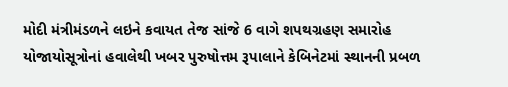મોદી મંત્રીમંડળને લઇને કવાયત તેજ સાંજે 6 વાગે શપથગ્રહણ સમારોહ યોજાયોસૂત્રોનાં હવાલેથી ખબર પુરુષોત્તમ રૂપાલાને કેબિનેટમાં સ્થાનની પ્રબળ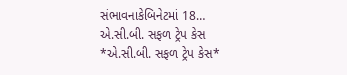સંભાવનાકેબિનેટમાં 18…
એ.સી.બી. સફળ ટ્રેપ કેસ
*એ.સી.બી. સફળ ટ્રેપ કેસ*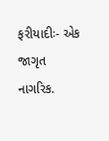ફરીયાદીઃ- એક જાગૃત નાગરિક.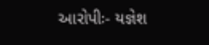આરોપીઃ- યજ્ઞેશ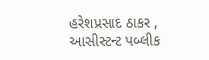હરેશપ્રસાદ ઠાકર , આસીસ્ટન્ટ પબ્લીક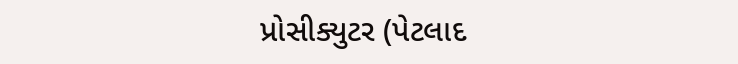પ્રોસીક્યુટર (પેટલાદ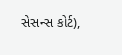સેસન્સ કોર્ટ),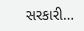સરકારી…